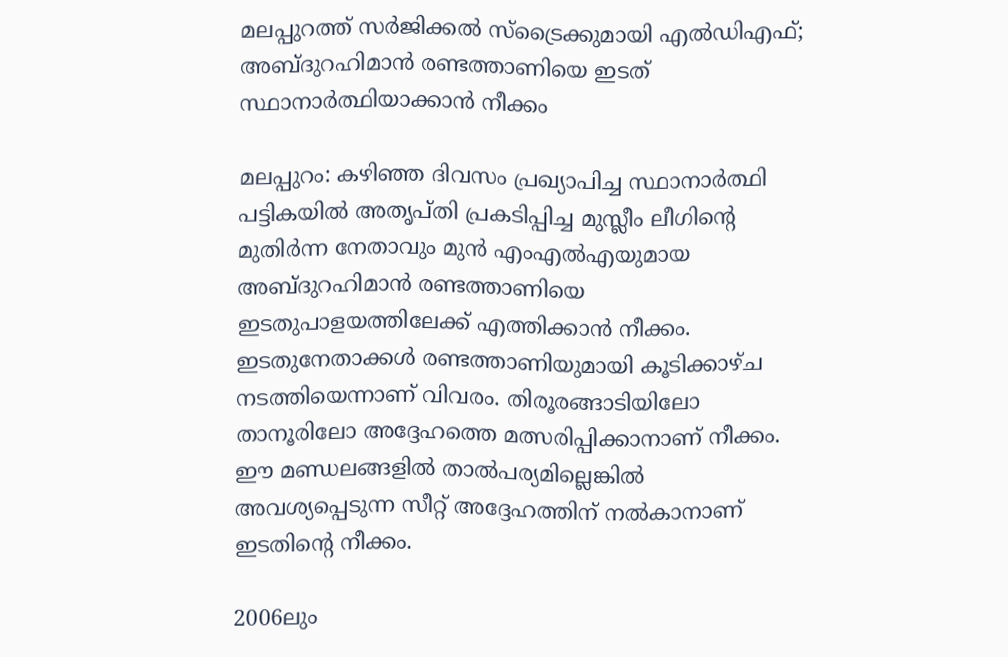മലപ്പുറത്ത് സർജിക്കൽ സ്‌ട്രൈക്കുമായി എൽഡിഎഫ്; അബ്ദുറഹിമാൻ രണ്ടത്താണിയെ ഇടത് സ്ഥാനാർത്ഥിയാക്കാൻ നീക്കം

മലപ്പുറം: കഴിഞ്ഞ ദിവസം പ്രഖ്യാപിച്ച സ്ഥാനാർത്ഥി പട്ടികയിൽ അതൃപ്തി പ്രകടിപ്പിച്ച മുസ്ലീം ലീഗിന്റെ മുതിർന്ന നേതാവും മുൻ എംഎൽഎയുമായ അബ്ദുറഹിമാൻ രണ്ടത്താണിയെ ഇടതുപാളയത്തിലേക്ക് എത്തിക്കാൻ നീക്കം. ഇടതുനേതാക്കൾ രണ്ടത്താണിയുമായി കൂടിക്കാഴ്ച നടത്തിയെന്നാണ് വിവരം. തിരൂരങ്ങാടിയിലോ താനൂരിലോ അദ്ദേഹത്തെ മത്സരിപ്പിക്കാനാണ് നീക്കം. ഈ മണ്ഡലങ്ങളിൽ താൽപര്യമില്ലെങ്കിൽ അവശ്യപ്പെടുന്ന സീറ്റ് അദ്ദേഹത്തിന് നൽകാനാണ് ഇടതിന്റെ നീക്കം.

2006ലും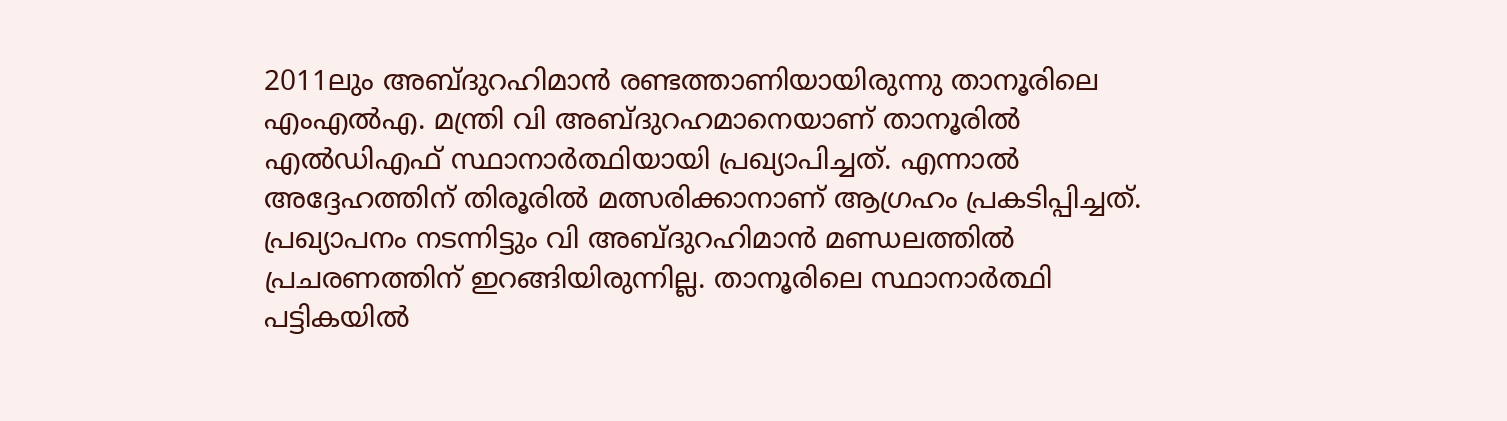2011ലും അബ്ദുറഹിമാൻ രണ്ടത്താണിയായിരുന്നു താനൂരിലെ എംഎൽഎ. മന്ത്രി വി അബ്ദുറഹമാനെയാണ് താനൂരിൽ എൽഡിഎഫ് സ്ഥാനാർത്ഥിയായി പ്രഖ്യാപിച്ചത്. എന്നാൽ അദ്ദേഹത്തിന് തിരൂരിൽ മത്സരിക്കാനാണ് ആഗ്രഹം പ്രകടിപ്പിച്ചത്. പ്രഖ്യാപനം നടന്നിട്ടും വി അബ്ദുറഹിമാൻ മണ്ഡലത്തിൽ പ്രചരണത്തിന് ഇറങ്ങിയിരുന്നില്ല. താനൂരിലെ സ്ഥാനാർത്ഥി പട്ടികയിൽ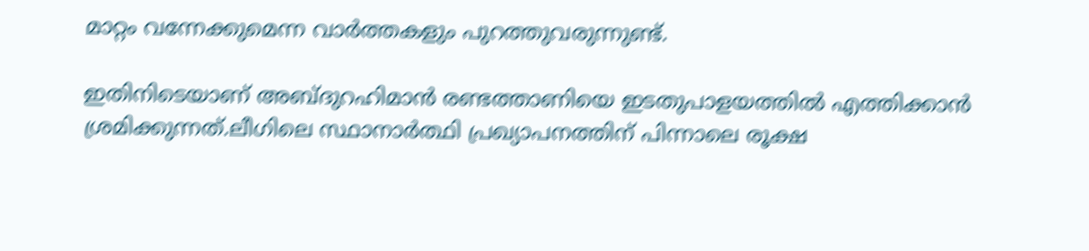മാറ്റം വന്നേക്കുമെന്ന വാർത്തകളും പുറത്തുവരുന്നുണ്ട്.

ഇതിനിടെയാണ് അബ്ദുറഹിമാൻ രണ്ടത്താണിയെ ഇടതുപാളയത്തിൽ എത്തിക്കാൻ ശ്രമിക്കുന്നത്.ലീഗിലെ സ്ഥാനാർത്ഥി പ്രഖ്യാപനത്തിന് പിന്നാലെ രൂക്ഷ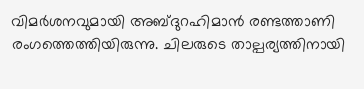വിമർശനവുമായി അബ്ദുറഹിമാൻ രണ്ടത്താണി രംഗത്തെത്തിയിരുന്നു. ചിലരുടെ താല്പര്യത്തിനായി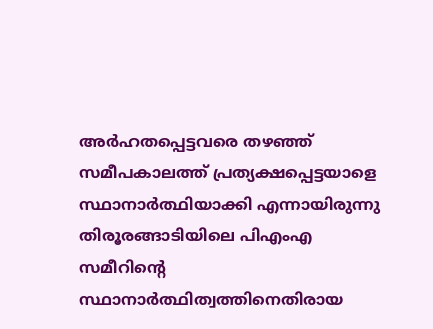അർഹതപ്പെട്ടവരെ തഴഞ്ഞ് സമീപകാലത്ത് പ്രത്യക്ഷപ്പെട്ടയാളെ സ്ഥാനാർത്ഥിയാക്കി എന്നായിരുന്നു തിരൂരങ്ങാടിയിലെ പിഎംഎ സമീറിന്റെ സ്ഥാനാർത്ഥിത്വത്തിനെതിരായ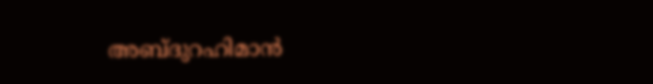അബ്ദുറഹിമാൻ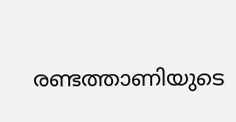രണ്ടത്താണിയുടെ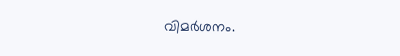വിമർശനം.